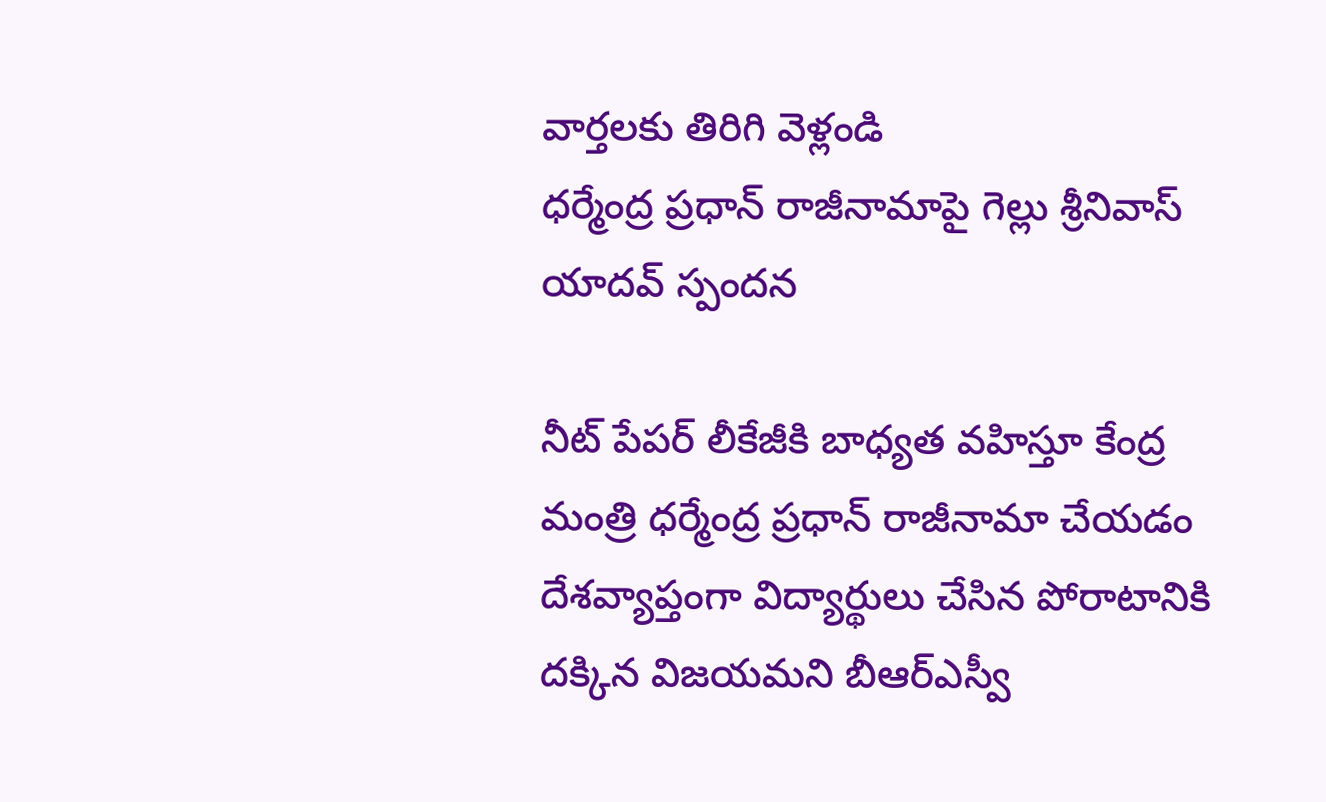వార్తలకు తిరిగి వెళ్లండి
ధర్మేంద్ర ప్రధాన్ రాజీనామాపై గెల్లు శ్రీనివాస్ యాదవ్ స్పందన

నీట్ పేపర్ లీకేజీకి బాధ్యత వహిస్తూ కేంద్ర మంత్రి ధర్మేంద్ర ప్రధాన్ రాజీనామా చేయడం దేశవ్యాప్తంగా విద్యార్థులు చేసిన పోరాటానికి దక్కిన విజయమని బీఆర్ఎస్వీ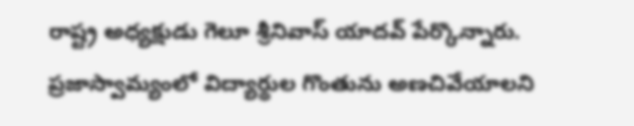రాష్ట్ర అధ్యక్షుడు గెలూ శ్రీనివాస్ యాదవ్ పేర్కొన్నారు.
ప్రజాస్వామ్యంలో విద్యార్థుల గొంతును అణచివేయాలని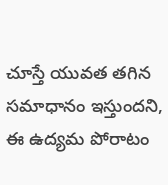చూస్తే యువత తగిన సమాధానం ఇస్తుందని, ఈ ఉద్యమ పోరాటం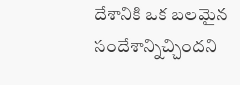దేశానికి ఒక బలమైన సందేశాన్నిచ్చిందని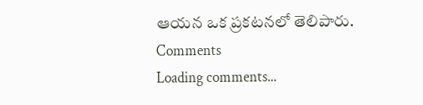ఆయన ఒక ప్రకటనలో తెలిపారు.
Comments
Loading comments...